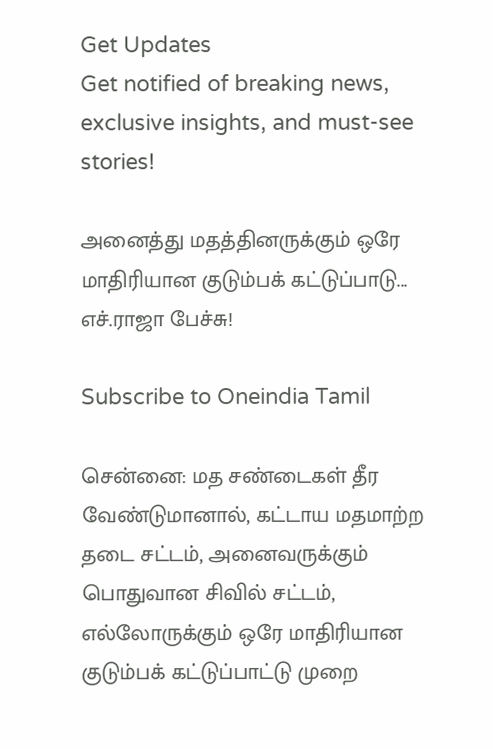Get Updates
Get notified of breaking news, exclusive insights, and must-see stories!

அனைத்து மதத்தினருக்கும் ஒரே மாதிரியான குடும்பக் கட்டுப்பாடு... எச்.ராஜா பேச்சு!

Subscribe to Oneindia Tamil

சென்னை: மத சண்டைகள் தீர வேண்டுமானால், கட்டாய மதமாற்ற தடை சட்டம், அனைவருக்கும் பொதுவான சிவில் சட்டம், எல்லோருக்கும் ஒரே மாதிரியான குடும்பக் கட்டுப்பாட்டு முறை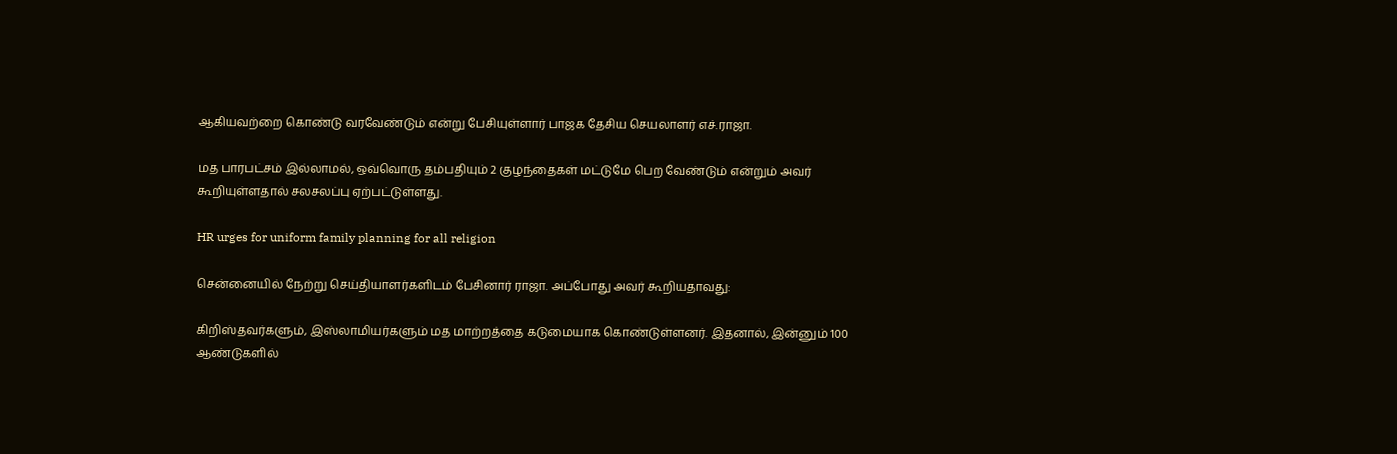ஆகியவற்றை கொண்டு வரவேண்டும் என்று பேசியுள்ளார் பாஜக தேசிய செயலாளர் எச்.ராஜா.

மத பாரபட்சம் இல்லாமல், ஒவ்வொரு தம்பதியும் 2 குழந்தைகள் மட்டுமே பெற வேண்டும் என்றும் அவர் கூறியுள்ளதால் சலசலப்பு ஏற்பட்டுள்ளது.

HR urges for uniform family planning for all religion

சென்னையில் நேற்று செய்தியாளர்களிடம் பேசினார் ராஜா. அப்போது அவர் கூறியதாவது:

கிறிஸ்தவர்களும், இஸ்லாமியர்களும் மத மாற்றத்தை கடுமையாக கொண்டுள்ளனர். இதனால், இன்னும் 100 ஆண்டுகளில்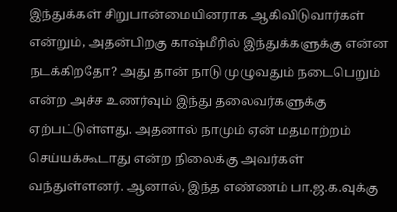இந்துக்கள் சிறுபான்மையினராக ஆகிவிடுவார்கள் என்றும், அதன்பிறகு காஷ்மீரில் இந்துக்களுக்கு என்ன நடக்கிறதோ? அது தான் நாடு முழுவதும் நடைபெறும் என்ற அச்ச உணர்வும் இந்து தலைவர்களுக்கு ஏற்பட்டுள்ளது. அதனால் நாமும் ஏன் மதமாற்றம் செய்யக்கூடாது என்ற நிலைக்கு அவர்கள் வந்துள்ளனர். ஆனால், இந்த எண்ணம் பா.ஜ.க.வுக்கு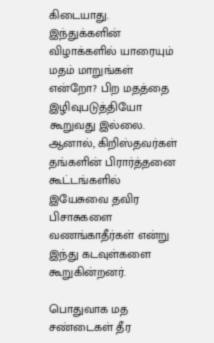கிடையாது. இந்துக்களின் விழாக்களில் யாரையும் மதம் மாறுங்கள் என்றோ? பிற மதத்தை இழிவுபடுத்தியோ கூறுவது இல்லை. ஆனால், கிறிஸ்தவர்கள் தங்களின் பிரார்த்தனை கூட்டங்களில் இயேசுவை தவிர பிசாசுகளை வணங்காதீர்கள் என்று இந்து கடவுள்களை கூறுகின்றனர்.

பொதுவாக மத சண்டைகள் தீர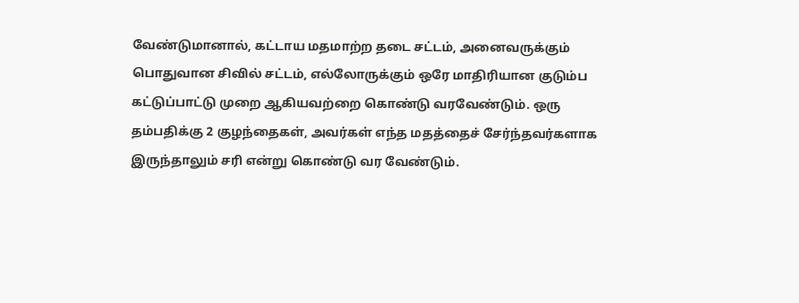வேண்டுமானால், கட்டாய மதமாற்ற தடை சட்டம், அனைவருக்கும் பொதுவான சிவில் சட்டம், எல்லோருக்கும் ஒரே மாதிரியான குடும்ப கட்டுப்பாட்டு முறை ஆகியவற்றை கொண்டு வரவேண்டும். ஒரு தம்பதிக்கு 2 குழந்தைகள், அவர்கள் எந்த மதத்தைச் சேர்ந்தவர்களாக இருந்தாலும் சரி என்று கொண்டு வர வேண்டும்.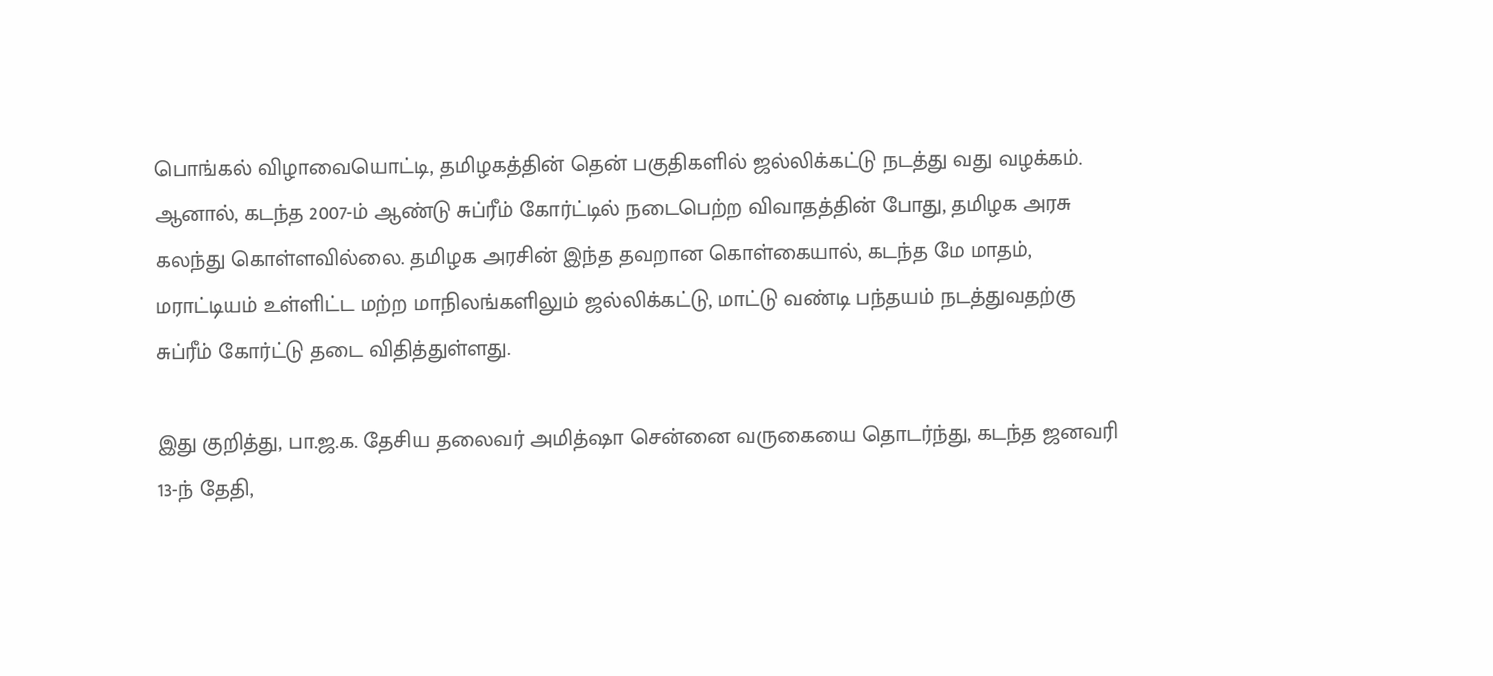பொங்கல் விழாவையொட்டி, தமிழகத்தின் தென் பகுதிகளில் ஜல்லிக்கட்டு நடத்து வது வழக்கம். ஆனால், கடந்த 2007-ம் ஆண்டு சுப்ரீம் கோர்ட்டில் நடைபெற்ற விவாதத்தின் போது, தமிழக அரசு கலந்து கொள்ளவில்லை. தமிழக அரசின் இந்த தவறான கொள்கையால், கடந்த மே மாதம், மராட்டியம் உள்ளிட்ட மற்ற மாநிலங்களிலும் ஜல்லிக்கட்டு, மாட்டு வண்டி பந்தயம் நடத்துவதற்கு சுப்ரீம் கோர்ட்டு தடை விதித்துள்ளது.

இது குறித்து, பா.ஜ.க. தேசிய தலைவர் அமித்ஷா சென்னை வருகையை தொடர்ந்து, கடந்த ஜனவரி 13-ந் தேதி,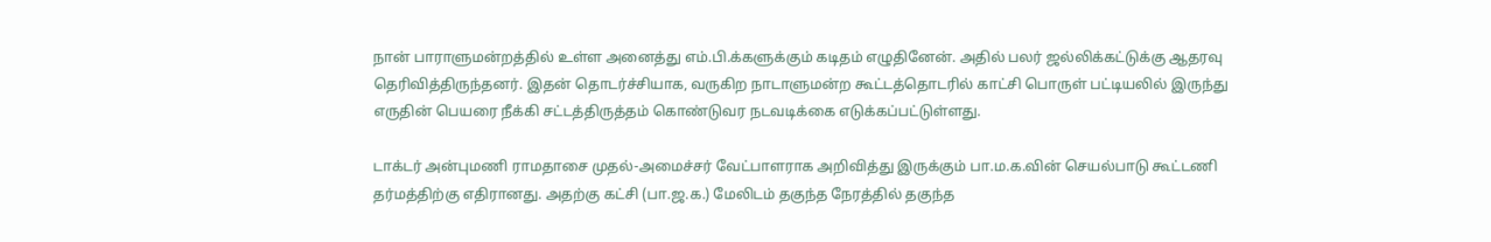நான் பாராளுமன்றத்தில் உள்ள அனைத்து எம்.பி.க்களுக்கும் கடிதம் எழுதினேன். அதில் பலர் ஜல்லிக்கட்டுக்கு ஆதரவு தெரிவித்திருந்தனர். இதன் தொடர்ச்சியாக, வருகிற நாடாளுமன்ற கூட்டத்தொடரில் காட்சி பொருள் பட்டியலில் இருந்து எருதின் பெயரை நீக்கி சட்டத்திருத்தம் கொண்டுவர நடவடிக்கை எடுக்கப்பட்டுள்ளது.

டாக்டர் அன்புமணி ராமதாசை முதல்-அமைச்சர் வேட்பாளராக அறிவித்து இருக்கும் பா.ம.க.வின் செயல்பாடு கூட்டணி தர்மத்திற்கு எதிரானது. அதற்கு கட்சி (பா.ஜ.க.) மேலிடம் தகுந்த நேரத்தில் தகுந்த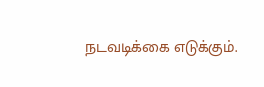நடவடிக்கை எடுக்கும்.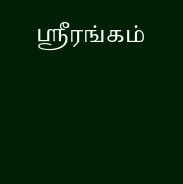ஸ்ரீரங்கம்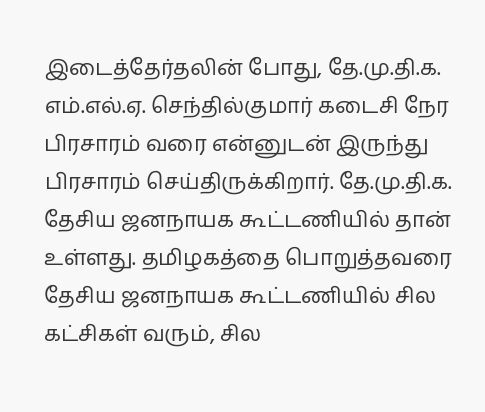இடைத்தேர்தலின் போது, தே.மு.தி.க. எம்.எல்.ஏ. செந்தில்குமார் கடைசி நேர பிரசாரம் வரை என்னுடன் இருந்து பிரசாரம் செய்திருக்கிறார். தே.மு.தி.க. தேசிய ஜனநாயக கூட்டணியில் தான் உள்ளது. தமிழகத்தை பொறுத்தவரை தேசிய ஜனநாயக கூட்டணியில் சில கட்சிகள் வரும், சில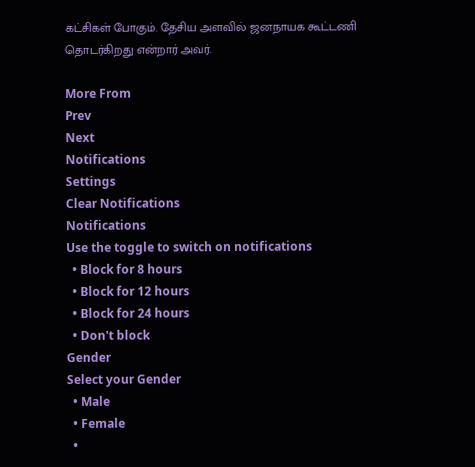கட்சிகள் போகும். தேசிய அளவில் ஜனநாயக கூட்டணி தொடர்கிறது என்றார் அவர்.

More From
Prev
Next
Notifications
Settings
Clear Notifications
Notifications
Use the toggle to switch on notifications
  • Block for 8 hours
  • Block for 12 hours
  • Block for 24 hours
  • Don't block
Gender
Select your Gender
  • Male
  • Female
  •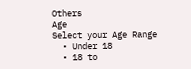Others
Age
Select your Age Range
  • Under 18
  • 18 to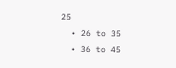25
  • 26 to 35
  • 36 to 45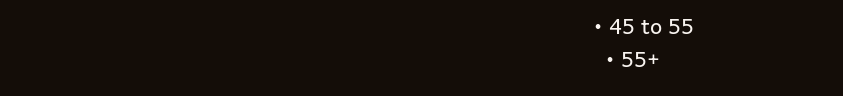• 45 to 55
  • 55+